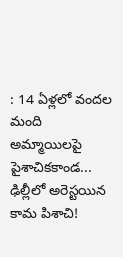: 14 ఏళ్లలో వందల మంది అమ్మాయిలపై పైశాచికకాండ... ఢిల్లీలో అరెస్టయిన కామ పిశాచి!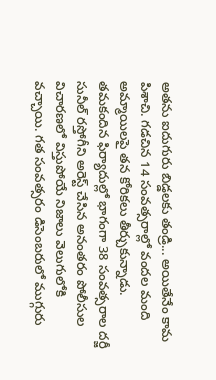అతను ఐదుగురు బిడ్డలకు తండ్రి... అయితేనేం కామ పిశాచి. గడచిన 14 సంవత్సరాల్లో వందల మంది అమ్మాయిలపై తన కోరికలు తీర్చుకున్నాడు. తమకందిన ఫిర్యాదుల్లో భాగంగా 38 సంవత్సరాల దర్జీ సునీల్ రస్తోగీని అరెస్ట్ చేసిన అనంతరం పోలీసుల విచారణలో విస్తుపోయే నిజాలు వెలుగులోకి వచ్చాయి. గత సంవత్సరం డిసెంబరులో ముగ్గురు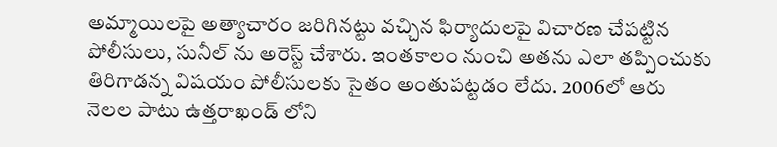అమ్మాయిలపై అత్యాచారం జరిగినట్టు వచ్చిన ఫిర్యాదులపై విచారణ చేపట్టిన పోలీసులు, సునీల్ ను అరెస్ట్ చేశారు. ఇంతకాలం నుంచి అతను ఎలా తప్పించుకు తిరిగాడన్న విషయం పోలీసులకు సైతం అంతుపట్టడం లేదు. 2006లో ఆరు నెలల పాటు ఉత్తరాఖండ్ లోని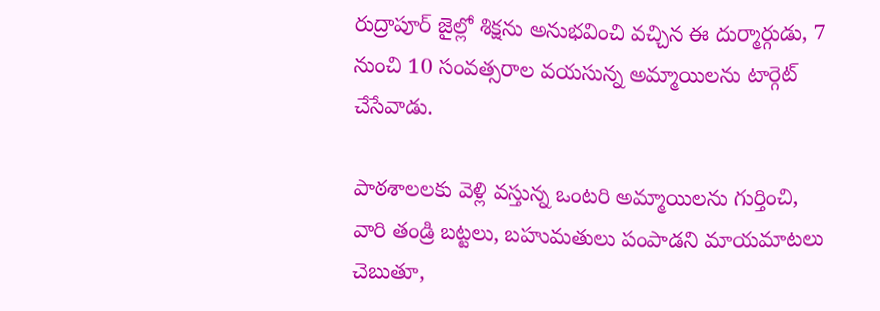రుద్రాపూర్ జైల్లో శిక్షను అనుభవించి వచ్చిన ఈ దుర్మార్గుడు, 7 నుంచి 10 సంవత్సరాల వయసున్న అమ్మాయిలను టార్గెట్ చేసేవాడు.

పాఠశాలలకు వెళ్లి వస్తున్న ఒంటరి అమ్మాయిలను గుర్తించి, వారి తండ్రి బట్టలు, బహుమతులు పంపాడని మాయమాటలు చెబుతూ,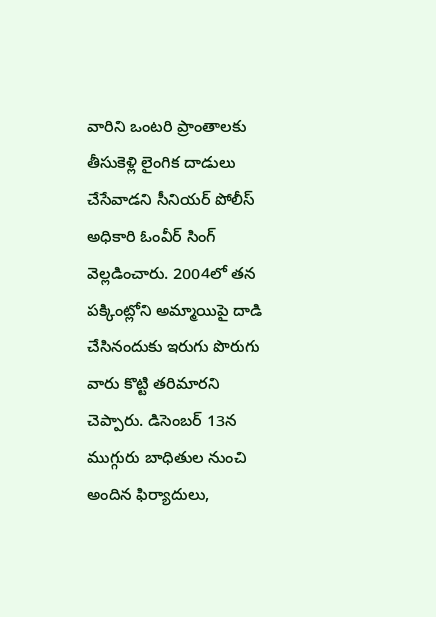వారిని ఒంటరి ప్రాంతాలకు తీసుకెళ్లి లైంగిక దాడులు చేసేవాడని సీనియర్ పోలీస్ అధికారి ఓంవీర్ సింగ్ వెల్లడించారు. 2004లో తన పక్కింట్లోని అమ్మాయిపై దాడి చేసినందుకు ఇరుగు పొరుగు వారు కొట్టి తరిమారని చెప్పారు. డిసెంబర్ 13న ముగ్గురు బాధితుల నుంచి అందిన ఫిర్యాదులు,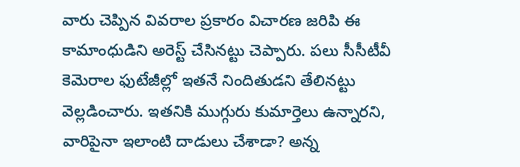వారు చెప్పిన వివరాల ప్రకారం విచారణ జరిపి ఈ కామాంధుడిని అరెస్ట్ చేసినట్టు చెప్పారు. పలు సీసీటీవీ కెమెరాల ఫుటేజీల్లో ఇతనే నిందితుడని తేలినట్టు వెల్లడించారు. ఇతనికి ముగ్గురు కుమార్తెలు ఉన్నారని, వారిపైనా ఇలాంటి దాడులు చేశాడా? అన్న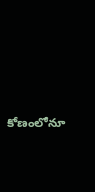కోణంలోనూ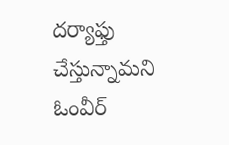దర్యాఫ్తు చేస్తున్నామని ఓంవీర్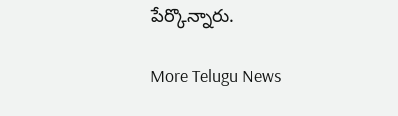పేర్కొన్నారు.

More Telugu News